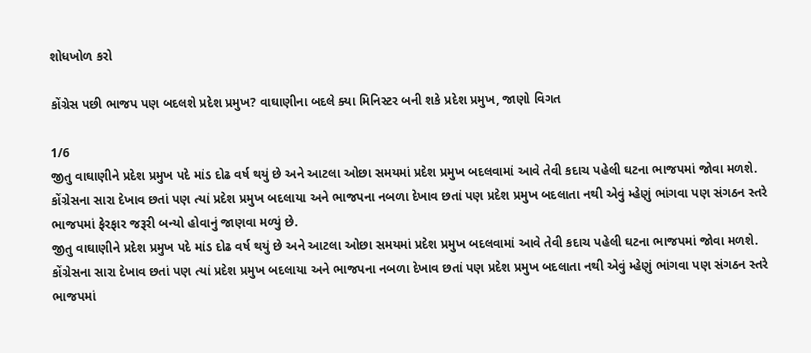શોધખોળ કરો

કોંગ્રેસ પછી ભાજપ પણ બદલશે પ્રદેશ પ્રમુખ? વાઘાણીના બદલે ક્યા મિનિસ્ટર બની શકે પ્રદેશ પ્રમુખ, જાણો વિગત

1/6
જીતુ વાઘાણીને પ્રદેશ પ્રમુખ પદે માંડ દોઢ વર્ષ થયું છે અને આટલા ઓછા સમયમાં પ્રદેશ પ્રમુખ બદલવામાં આવે તેવી કદાચ પહેલી ઘટના ભાજપમાં જોવા મળશે. કોંગ્રેસના સારા દેખાવ છતાં પણ ત્યાં પ્રદેશ પ્રમુખ બદલાયા અને ભાજપના નબળા દેખાવ છતાં પણ પ્રદેશ પ્રમુખ બદલાતા નથી એવું મ્હેણું ભાંગવા પણ સંગઠન સ્તરે ભાજપમાં ફેરફાર જરૂરી બન્યો હોવાનું જાણવા મળ્યું છે.
જીતુ વાઘાણીને પ્રદેશ પ્રમુખ પદે માંડ દોઢ વર્ષ થયું છે અને આટલા ઓછા સમયમાં પ્રદેશ પ્રમુખ બદલવામાં આવે તેવી કદાચ પહેલી ઘટના ભાજપમાં જોવા મળશે. કોંગ્રેસના સારા દેખાવ છતાં પણ ત્યાં પ્રદેશ પ્રમુખ બદલાયા અને ભાજપના નબળા દેખાવ છતાં પણ પ્રદેશ પ્રમુખ બદલાતા નથી એવું મ્હેણું ભાંગવા પણ સંગઠન સ્તરે ભાજપમાં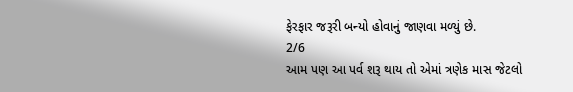ફેરફાર જરૂરી બન્યો હોવાનું જાણવા મળ્યું છે.
2/6
આમ પણ આ પર્વ શરૂ થાય તો એમાં ત્રણેક માસ જેટલો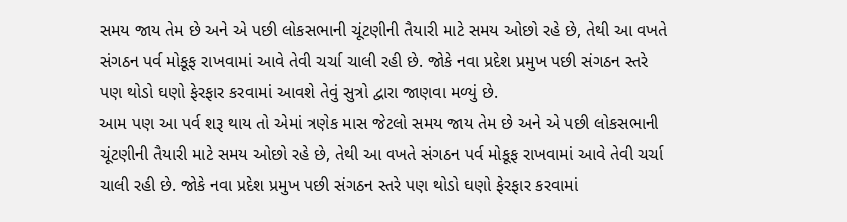સમય જાય તેમ છે અને એ પછી લોકસભાની ચૂંટણીની તૈયારી માટે સમય ઓછો રહે છે, તેથી આ વખતે સંગઠન પર્વ મોકૂફ રાખવામાં આવે તેવી ચર્ચા ચાલી રહી છે. જોકે નવા પ્રદેશ પ્રમુખ પછી સંગઠન સ્તરે પણ થોડો ઘણો ફેરફાર કરવામાં આવશે તેવું સુત્રો દ્વારા જાણવા મળ્યું છે.
આમ પણ આ પર્વ શરૂ થાય તો એમાં ત્રણેક માસ જેટલો સમય જાય તેમ છે અને એ પછી લોકસભાની ચૂંટણીની તૈયારી માટે સમય ઓછો રહે છે, તેથી આ વખતે સંગઠન પર્વ મોકૂફ રાખવામાં આવે તેવી ચર્ચા ચાલી રહી છે. જોકે નવા પ્રદેશ પ્રમુખ પછી સંગઠન સ્તરે પણ થોડો ઘણો ફેરફાર કરવામાં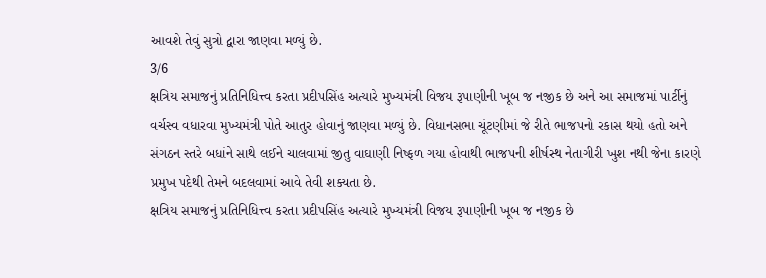આવશે તેવું સુત્રો દ્વારા જાણવા મળ્યું છે.
3/6
ક્ષત્રિય સમાજનું પ્રતિનિધિત્ત્વ કરતા પ્રદીપસિંહ અત્યારે મુખ્યમંત્રી વિજય રૂપાણીની ખૂબ જ નજીક છે અને આ સમાજમાં પાર્ટીનું વર્ચસ્વ વધારવા મુખ્યમંત્રી પોતે આતુર હોવાનું જાણવા મળ્યું છે. વિધાનસભા ચૂંટણીમાં જે રીતે ભાજપનો રકાસ થયો હતો અને સંગઠન સ્તરે બધાંને સાથે લઈને ચાલવામાં જીતુ વાઘાણી નિષ્ફળ ગયા હોવાથી ભાજપની શીર્ષસ્થ નેતાગીરી ખુશ નથી જેના કારણે પ્રમુખ પદેથી તેમને બદલવામાં આવે તેવી શક્યતા છે.
ક્ષત્રિય સમાજનું પ્રતિનિધિત્ત્વ કરતા પ્રદીપસિંહ અત્યારે મુખ્યમંત્રી વિજય રૂપાણીની ખૂબ જ નજીક છે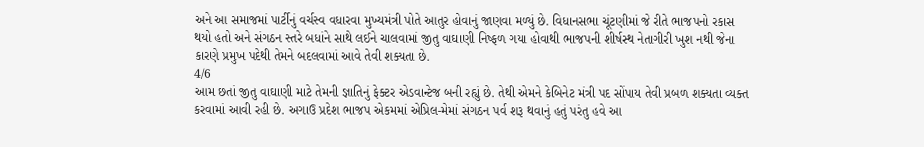અને આ સમાજમાં પાર્ટીનું વર્ચસ્વ વધારવા મુખ્યમંત્રી પોતે આતુર હોવાનું જાણવા મળ્યું છે. વિધાનસભા ચૂંટણીમાં જે રીતે ભાજપનો રકાસ થયો હતો અને સંગઠન સ્તરે બધાંને સાથે લઈને ચાલવામાં જીતુ વાઘાણી નિષ્ફળ ગયા હોવાથી ભાજપની શીર્ષસ્થ નેતાગીરી ખુશ નથી જેના કારણે પ્રમુખ પદેથી તેમને બદલવામાં આવે તેવી શક્યતા છે.
4/6
આમ છતાં જીતુ વાઘાણી માટે તેમની જ્ઞાતિનું ફેક્ટર એડવાન્ટેજ બની રહ્યું છે. તેથી એમને કેબિનેટ મંત્રી પદ સોંપાય તેવી પ્રબળ શક્યતા વ્યક્ત કરવામાં આવી રહી છે. અગાઉ પ્રદેશ ભાજપ એકમમાં એપ્રિલ-મેમાં સંગઠન પર્વ શરૂ થવાનું હતું પરંતુ હવે આ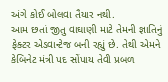અંગે કોઈ બોલવા તૈયાર નથી.
આમ છતાં જીતુ વાઘાણી માટે તેમની જ્ઞાતિનું ફેક્ટર એડવાન્ટેજ બની રહ્યું છે. તેથી એમને કેબિનેટ મંત્રી પદ સોંપાય તેવી પ્રબળ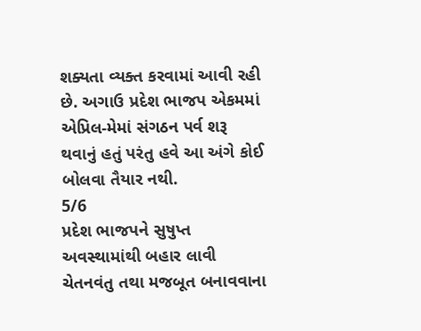શક્યતા વ્યક્ત કરવામાં આવી રહી છે. અગાઉ પ્રદેશ ભાજપ એકમમાં એપ્રિલ-મેમાં સંગઠન પર્વ શરૂ થવાનું હતું પરંતુ હવે આ અંગે કોઈ બોલવા તૈયાર નથી.
5/6
પ્રદેશ ભાજપને સુષુપ્ત અવસ્થામાંથી બહાર લાવી ચેતનવંતુ તથા મજબૂત બનાવવાના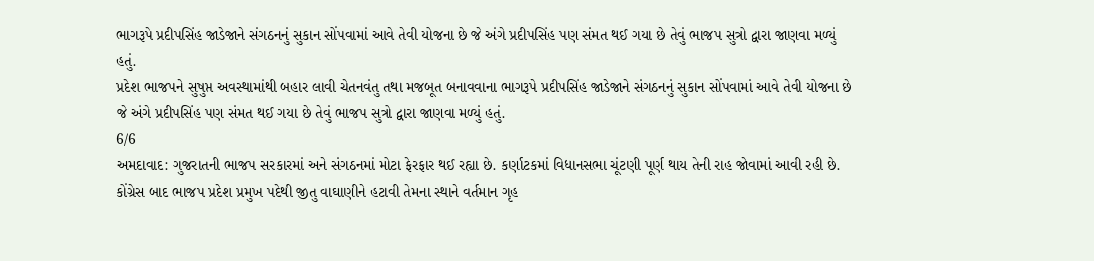ભાગરૂપે પ્રદીપસિંહ જાડેજાને સંગઠનનું સુકાન સોંપવામાં આવે તેવી યોજના છે જે અંગે પ્રદીપસિંહ પણ સંમત થઈ ગયા છે તેવું ભાજપ સુત્રો દ્વારા જાણવા મળ્યું હતું.
પ્રદેશ ભાજપને સુષુપ્ત અવસ્થામાંથી બહાર લાવી ચેતનવંતુ તથા મજબૂત બનાવવાના ભાગરૂપે પ્રદીપસિંહ જાડેજાને સંગઠનનું સુકાન સોંપવામાં આવે તેવી યોજના છે જે અંગે પ્રદીપસિંહ પણ સંમત થઈ ગયા છે તેવું ભાજપ સુત્રો દ્વારા જાણવા મળ્યું હતું.
6/6
અમદાવાદ: ગુજરાતની ભાજપ સરકારમાં અને સંગઠનમાં મોટા ફેરફાર થઈ રહ્યા છે. કર્ણાટકમાં વિધાનસભા ચૂંટણી પૂર્ણ થાય તેની રાહ જોવામાં આવી રહી છે. કોંગ્રેસ બાદ ભાજપ પ્રદેશ પ્રમુખ પદેથી જીતુ વાઘાણીને હટાવી તેમના સ્થાને વર્તમાન ગૃહ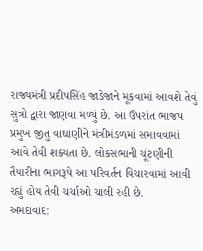રાજ્યમંત્રી પ્રદીપસિંહ જાડેજાને મૂકવામાં આવશે તેવું સુત્રો દ્વારા જાણવા મળ્યું છે. આ ઉપરાંત ભાજપ પ્રમુખ જીતુ વાઘાણીને મંત્રીમંડળમાં સમાવવામાં આવે તેવી શક્યતા છે. લોકસભાની ચૂંટણીની તૈયારીના ભાગરૂપે આ પરિવર્તન વિચારવામાં આવી રહ્યું હોય તેવી ચર્ચાઓ ચાલી રહી છે.
અમદાવાદ: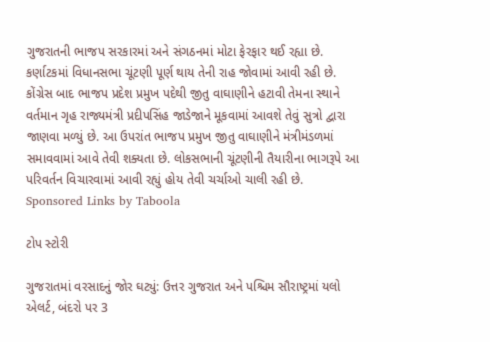ગુજરાતની ભાજપ સરકારમાં અને સંગઠનમાં મોટા ફેરફાર થઈ રહ્યા છે. કર્ણાટકમાં વિધાનસભા ચૂંટણી પૂર્ણ થાય તેની રાહ જોવામાં આવી રહી છે. કોંગ્રેસ બાદ ભાજપ પ્રદેશ પ્રમુખ પદેથી જીતુ વાઘાણીને હટાવી તેમના સ્થાને વર્તમાન ગૃહ રાજ્યમંત્રી પ્રદીપસિંહ જાડેજાને મૂકવામાં આવશે તેવું સુત્રો દ્વારા જાણવા મળ્યું છે. આ ઉપરાંત ભાજપ પ્રમુખ જીતુ વાઘાણીને મંત્રીમંડળમાં સમાવવામાં આવે તેવી શક્યતા છે. લોકસભાની ચૂંટણીની તૈયારીના ભાગરૂપે આ પરિવર્તન વિચારવામાં આવી રહ્યું હોય તેવી ચર્ચાઓ ચાલી રહી છે.
Sponsored Links by Taboola

ટોપ સ્ટોરી

ગુજરાતમાં વરસાદનું જોર ઘટ્યું: ઉત્તર ગુજરાત અને પશ્ચિમ સૌરાષ્ટ્રમાં યલો એલર્ટ, બંદરો પર 3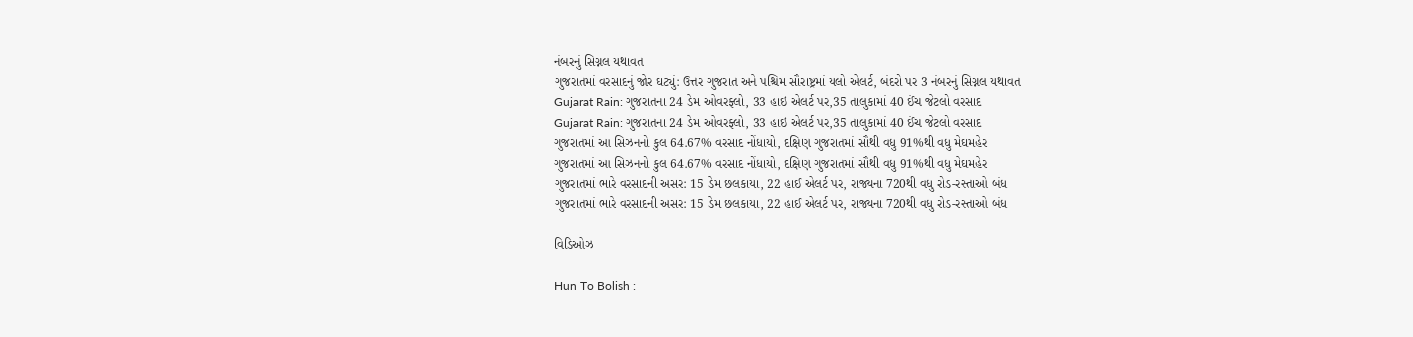નંબરનું સિગ્નલ યથાવત
ગુજરાતમાં વરસાદનું જોર ઘટ્યું: ઉત્તર ગુજરાત અને પશ્ચિમ સૌરાષ્ટ્રમાં યલો એલર્ટ, બંદરો પર 3 નંબરનું સિગ્નલ યથાવત
Gujarat Rain: ગુજરાતના 24 ડેમ ઓવરફ્લો, 33 હાઇ એલર્ટ પર,35 તાલુકામાં 40 ઈંચ જેટલો વરસાદ
Gujarat Rain: ગુજરાતના 24 ડેમ ઓવરફ્લો, 33 હાઇ એલર્ટ પર,35 તાલુકામાં 40 ઈંચ જેટલો વરસાદ
ગુજરાતમાં આ સિઝનનો કુલ 64.67% વરસાદ નોંધાયો, દક્ષિણ ગુજરાતમાં સૌથી વધુ 91%થી વધુ મેઘમહેર
ગુજરાતમાં આ સિઝનનો કુલ 64.67% વરસાદ નોંધાયો, દક્ષિણ ગુજરાતમાં સૌથી વધુ 91%થી વધુ મેઘમહેર
ગુજરાતમાં ભારે વરસાદની અસર: 15 ડેમ છલકાયા, 22 હાઈ એલર્ટ પર, રાજ્યના 720થી વધુ રોડ-રસ્તાઓ બંધ
ગુજરાતમાં ભારે વરસાદની અસર: 15 ડેમ છલકાયા, 22 હાઈ એલર્ટ પર, રાજ્યના 720થી વધુ રોડ-રસ્તાઓ બંધ

વિડિઓઝ

Hun To Bolish :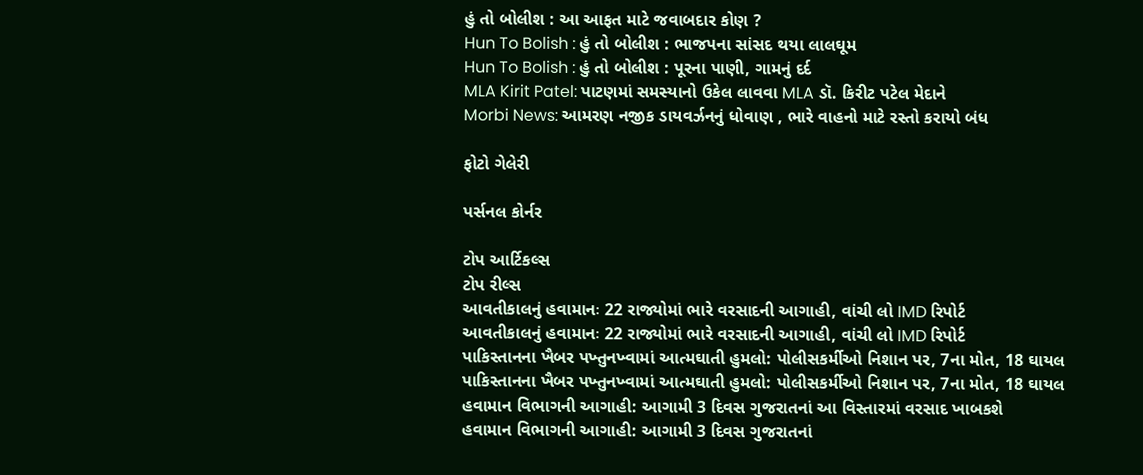હું તો બોલીશ : આ આફત માટે જવાબદાર કોણ ?
Hun To Bolish : હું તો બોલીશ : ભાજપના સાંસદ થયા લાલઘૂમ
Hun To Bolish : હું તો બોલીશ : પૂરના પાણી, ગામનું દર્દ
MLA Kirit Patel: પાટણમાં સમસ્યાનો ઉકેલ લાવવા MLA ડૉ. કિરીટ પટેલ મેદાને
Morbi News: આમરણ નજીક ડાયવર્ઝનનું ધોવાણ , ભારે વાહનો માટે રસ્તો કરાયો બંધ

ફોટો ગેલેરી

પર્સનલ કોર્નર

ટોપ આર્ટિકલ્સ
ટોપ રીલ્સ
આવતીકાલનું હવામાનઃ 22 રાજ્યોમાં ભારે વરસાદની આગાહી, વાંચી લો IMD રિપોર્ટ
આવતીકાલનું હવામાનઃ 22 રાજ્યોમાં ભારે વરસાદની આગાહી, વાંચી લો IMD રિપોર્ટ
પાકિસ્તાનના ખૈબર પખ્તુનખ્વામાં આત્મઘાતી હુમલો: પોલીસકર્મીઓ નિશાન પર, 7ના મોત, 18 ઘાયલ
પાકિસ્તાનના ખૈબર પખ્તુનખ્વામાં આત્મઘાતી હુમલો: પોલીસકર્મીઓ નિશાન પર, 7ના મોત, 18 ઘાયલ
હવામાન વિભાગની આગાહી: આગામી 3 દિવસ ગુજરાતનાં આ વિસ્તારમાં વરસાદ ખાબકશે
હવામાન વિભાગની આગાહી: આગામી 3 દિવસ ગુજરાતનાં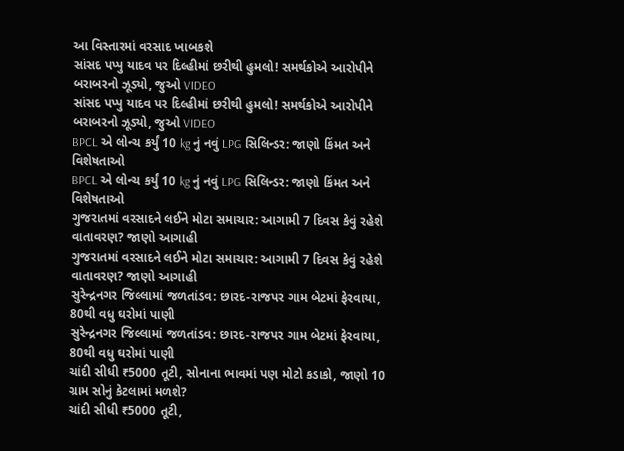આ વિસ્તારમાં વરસાદ ખાબકશે
સાંસદ પપ્પુ યાદવ પર દિલ્હીમાં છરીથી હુમલો! સમર્થકોએ આરોપીને બરાબરનો ઝૂડ્યો, જુઓ VIDEO
સાંસદ પપ્પુ યાદવ પર દિલ્હીમાં છરીથી હુમલો! સમર્થકોએ આરોપીને બરાબરનો ઝૂડ્યો, જુઓ VIDEO
BPCL એ લોન્ચ કર્યું 10 kg નું નવું LPG સિલિન્ડર: જાણો કિંમત અને વિશેષતાઓ
BPCL એ લોન્ચ કર્યું 10 kg નું નવું LPG સિલિન્ડર: જાણો કિંમત અને વિશેષતાઓ
ગુજરાતમાં વરસાદને લઈને મોટા સમાચાર: આગામી 7 દિવસ કેવું રહેશે વાતાવરણ? જાણો આગાહી
ગુજરાતમાં વરસાદને લઈને મોટા સમાચાર: આગામી 7 દિવસ કેવું રહેશે વાતાવરણ? જાણો આગાહી
સુરેન્દ્રનગર જિલ્લામાં જળતાંડવ: છારદ-રાજપર ગામ બેટમાં ફેરવાયા, 80થી વધુ ઘરોમાં પાણી
સુરેન્દ્રનગર જિલ્લામાં જળતાંડવ: છારદ-રાજપર ગામ બેટમાં ફેરવાયા, 80થી વધુ ઘરોમાં પાણી
ચાંદી સીધી ₹5000 તૂટી, સોનાના ભાવમાં પણ મોટો કડાકો, જાણો 10 ગ્રામ સોનું કેટલામાં મળશે?
ચાંદી સીધી ₹5000 તૂટી,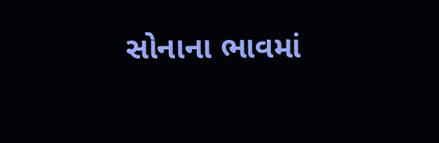સોનાના ભાવમાં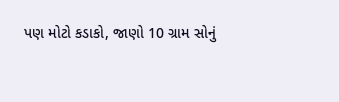પણ મોટો કડાકો, જાણો 10 ગ્રામ સોનું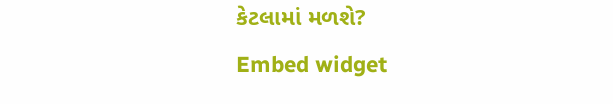કેટલામાં મળશે?
Embed widget